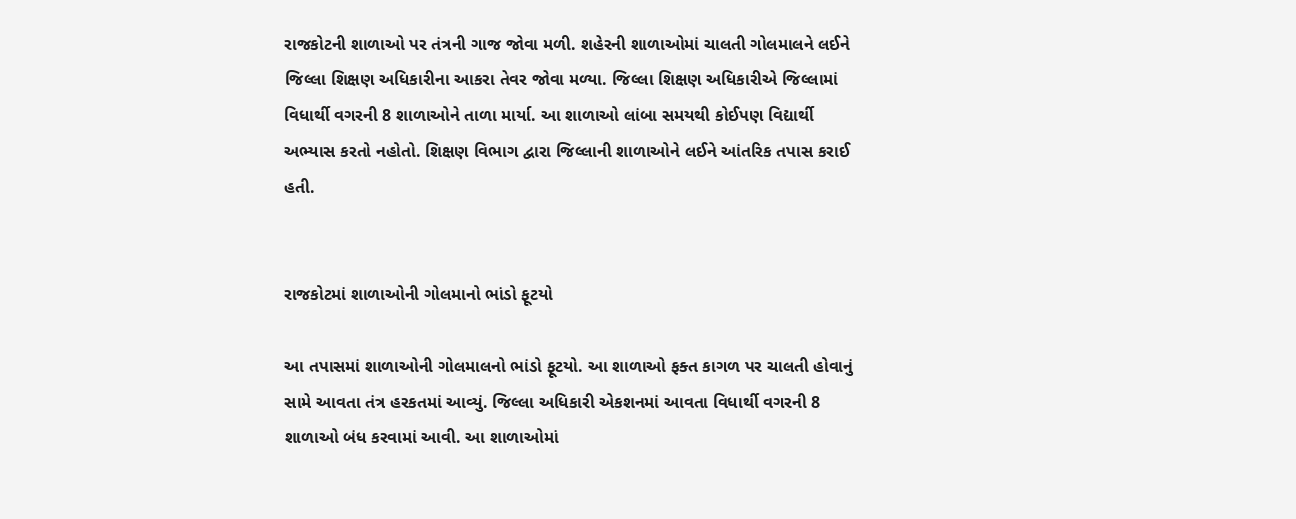રાજકોટની શાળાઓ પર તંત્રની ગાજ જોવા મળી. શહેરની શાળાઓમાં ચાલતી ગોલમાલને લઈને જિલ્લા શિક્ષણ અધિકારીના આકરા તેવર જોવા મળ્યા. જિલ્લા શિક્ષણ અધિકારીએ જિલ્લામાં વિધાર્થી વગરની 8 શાળાઓને તાળા માર્યા. આ શાળાઓ લાંબા સમયથી કોઈપણ વિદ્યાર્થી અભ્યાસ કરતો નહોતો. શિક્ષણ વિભાગ દ્વારા જિલ્લાની શાળાઓને લઈને આંતરિક તપાસ કરાઈ હતી.


રાજકોટમાં શાળાઓની ગોલમાનો ભાંડો ફૂટયો

આ તપાસમાં શાળાઓની ગોલમાલનો ભાંડો ફૂટયો. આ શાળાઓ ફક્ત કાગળ પર ચાલતી હોવાનું સામે આવતા તંત્ર હરકતમાં આવ્યું. જિલ્લા અધિકારી એકશનમાં આવતા વિધાર્થી વગરની 8 શાળાઓ બંધ કરવામાં આવી. આ શાળાઓમાં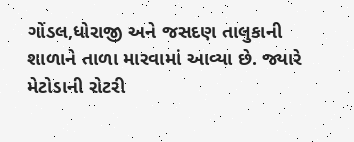ગોંડલ,ધોરાજી અને જસદણ તાલુકાની શાળાને તાળા મારવામાં આવ્યા છે. જ્યારે મેટોડાની રોટરી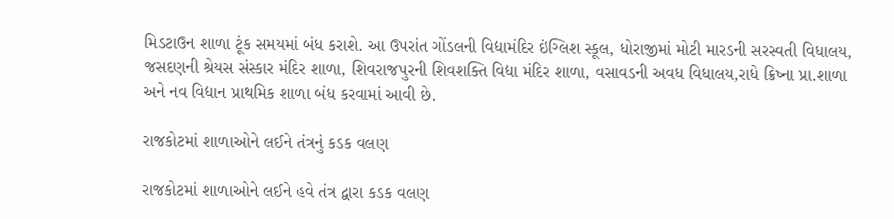મિડટાઉન શાળા ટૂંક સમયમાં બંધ કરાશે. આ ઉપરાંત ગોંડલની વિદ્યામંદિર ઇંગ્લિશ સ્કૂલ, ધોરાજીમાં મોટી મારડની સરસ્વતી વિધાલય, જસદણની શ્રેયસ સંસ્કાર મંદિર શાળા, શિવરાજપુરની શિવશક્તિ વિદ્યા મંદિર શાળા, વસાવડની અવધ વિધાલય,રાધે ક્રિષ્ના પ્રા.શાળા અને નવ વિદ્યાન પ્રાથમિક શાળા બંધ કરવામાં આવી છે.

રાજકોટમાં શાળાઓને લઈને તંત્રનું કડક વલણ

રાજકોટમાં શાળાઓને લઈને હવે તંત્ર દ્વારા કડક વલણ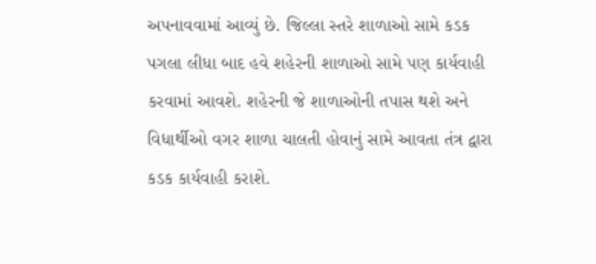અપનાવવામાં આવ્યું છે. જિલ્લા સ્તરે શાળાઓ સામે કડક પગલા લીધા બાદ હવે શહેરની શાળાઓ સામે પણ કાર્યવાહી કરવામાં આવશે. શહેરની જે શાળાઓની તપાસ થશે અને વિધાર્થીઓ વગર શાળા ચાલતી હોવાનું સામે આવતા તંત્ર દ્વારા કડક કાર્યવાહી કરાશે.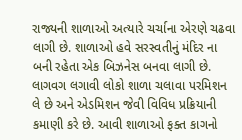રાજ્યની શાળાઓ અત્યારે ચર્ચાના એરણે ચઢવા લાગી છે. શાળાઓ હવે સરસ્વતીનું મંદિર ના બની રહેતા એક બિઝનેસ બનવા લાગી છે. લાગવગ લગાવી લોકો શાળા ચલાવા પરમિશન લે છે અને એડમિશન જેવી વિવિધ પ્રક્રિયાની કમાણી કરે છે. આવી શાળાઓ ફક્ત કાગનો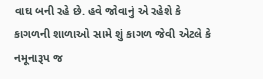વાઘ બની રહે છે. હવે જોવાનું એ રહેશે કે કાગળની શાળાઓ સામે શું કાગળ જેવી એટલે કે નમૂનારૂપ જ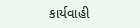કાર્યવાહી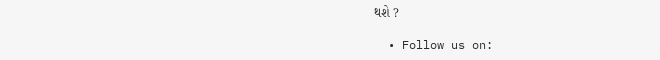થશે ?

  • Follow us on: